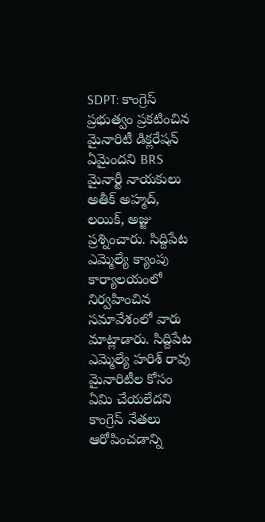SDPT: కాంగ్రెస్ ప్రభుత్వం ప్రకటించిన మైనారిటీ డిక్లరేషన్ ఏమైందని BRS మైనార్టీ నాయకులు అతీక్ అహ్మద్, లయిక్, అజ్జు ప్రశ్నించారు. సిద్దిపేట ఎమ్మెల్యే క్యాంపు కార్యాలయంలో నిర్వహించిన సమావేశంలో వారు మాట్లాడారు. సిద్దిపేట ఎమ్మెల్యే హరిశ్ రావు మైనారిటీల కోసం ఏమి చేయలేదని కాంగ్రెస్ నేతలు ఆరోపించడాన్ని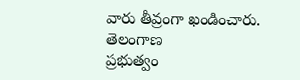వారు తీవ్రంగా ఖండించారు.
తెలంగాణ
ప్రభుత్వం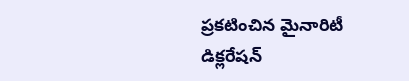ప్రకటించిన మైనారిటీ డిక్లరేషన్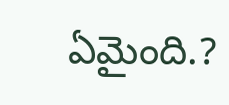ఏమైంది.?